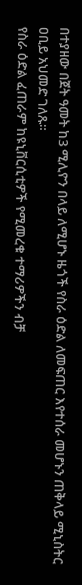በተያዘው በጀት ዓመት ከ3 ሚሊዮን በላይ ለሚሆኑ ዜጎች የስራ ዕድል ለመፍጠር እየተሰራ መሆኑን ጠቅላይ ሚኒስትር ዐቢይ አህመድ ገለጹ።
የስራ ዕድል ፈጠራም ከዩኒቨርሲቲዎች የሚመረቁ ተማሪዎችን ብቻ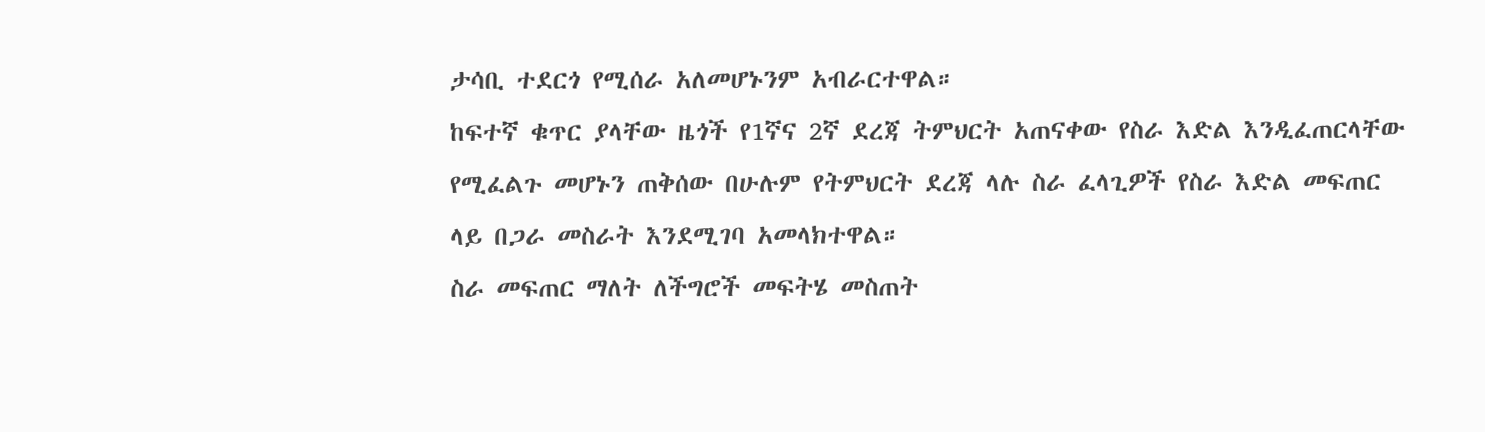ታሳቢ ተደርጎ የሚሰራ አለመሆኑንም አብራርተዋል።
ከፍተኛ ቁጥር ያላቸው ዜጎች የ1ኛና 2ኛ ደረጃ ትምህርት አጠናቀው የስራ እድል እንዲፈጠርላቸው የሚፈልጉ መሆኑን ጠቅሰው በሁሉም የትምህርት ደረጃ ላሉ ስራ ፈላጊዎች የስራ እድል መፍጠር ላይ በጋራ መስራት እንደሚገባ አመላክተዋል።
ስራ መፍጠር ማለት ለችግሮች መፍትሄ መስጠት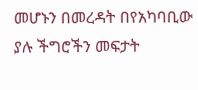መሆኑን በመረዳት በየአካባቢው ያሉ ችግሮችን መፍታት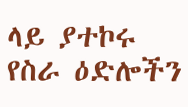ላይ ያተኮሩ የስራ ዕድሎችን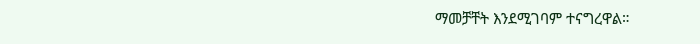ማመቻቸት እንደሚገባም ተናግረዋል።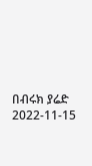በብሩክ ያሬድ
2022-11-15